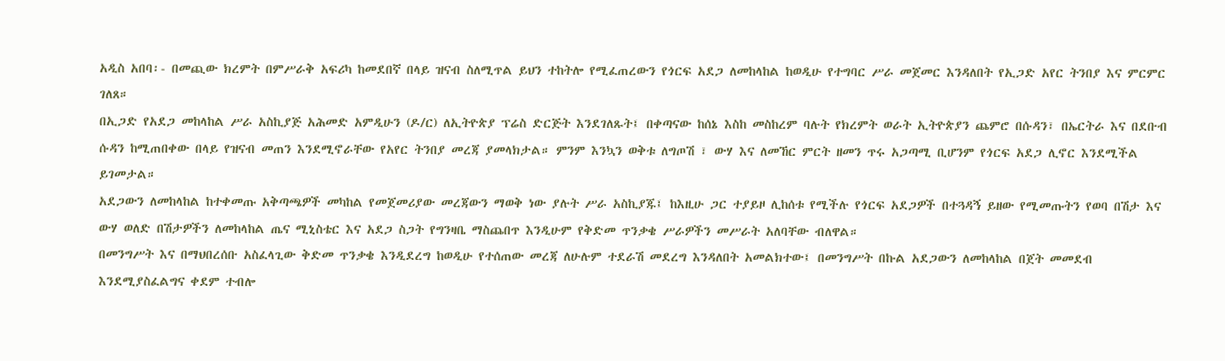አዲስ አበባ፡- በመጪው ክረምት በምሥራቅ አፍሪካ ከመደበኛ በላይ ዝናብ ስለሚጥል ይህን ተከትሎ የሚፈጠረውን የጎርፍ አደጋ ለመከላከል ከወዲሁ የተግባር ሥራ መጀመር እንዳለበት የኢጋድ አየር ትንበያ እና ምርምር ገለጸ።
በኢጋድ የአደጋ መከላከል ሥራ አስኪያጅ አሕመድ አምዲሁን (ዶ/ር) ለኢትዮጵያ ፕሬስ ድርጅት እንደገለጹት፤ በቀጣናው ከሰኔ እስከ መስከረም ባሉት የክረምት ወራት ኢትዮጵያን ጨምሮ በሱዳን፣ በኤርትራ እና በደቡብ ሱዳን ከሚጠበቀው በላይ የዝናብ መጠን እንደሚኖራቸው የአየር ትንበያ መረጃ ያመላክታል። ምንም እንኳን ወቅቱ ለግጦሽ ፣ ውሃ እና ለመኸር ምርት ዘመን ጥሩ አጋጣሚ ቢሆንም የጎርፍ አደጋ ሊኖር እንደሚችል ይገመታል።
አደጋውን ለመከላከል ከተቀመጡ አቅጣጫዎች መካከል የመጀመሪያው መረጃውን ማወቅ ነው ያሉት ሥራ አስኪያጁ፤ ከእዚሁ ጋር ተያይዞ ሊከሰቱ የሚችሉ የጎርፍ አደጋዎች በተጓዳኝ ይዘው የሚመጡትን የወባ በሽታ እና ውሃ ወለድ በሽታዎችን ለመከላከል ጤና ሚኒስቴር እና አደጋ ስጋት የግንዛቤ ማስጨበጥ እንዲሁም የቅድመ ጥንቃቄ ሥራዎችን መሥራት አለባቸው ብለዋል።
በመንግሥት እና በማህበረሰቡ አስፈላጊው ቅድመ ጥንቃቄ እንዲደረግ ከወዲሁ የተሰጠው መረጃ ለሁሉም ተደራሽ መደረግ እንዳለበት አመልክተው፤ በመንግሥት በኩል አደጋውን ለመከላከል በጀት መመደብ እንደሚያስፈልግና ቀደም ተብሎ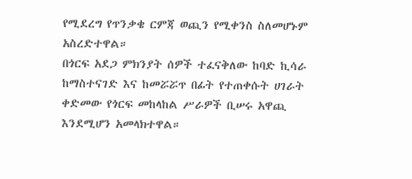የሚደረግ የጥንቃቄ ርምጃ ወጪን የሚቀንስ ስለመሆኑም አስረድተዋል።
በጎርፍ አደጋ ምክንያት ሰዎች ተፈናቅለው ከባድ ኪሳራ ከማስተናገድ እና ከመሯሯጥ በፊት የተጠቀሱት ሀገራት ቀድመው የጎርፍ መከላከል ሥራዎች ቢሠሩ አዋጪ እንደሚሆን አመላክተዋል።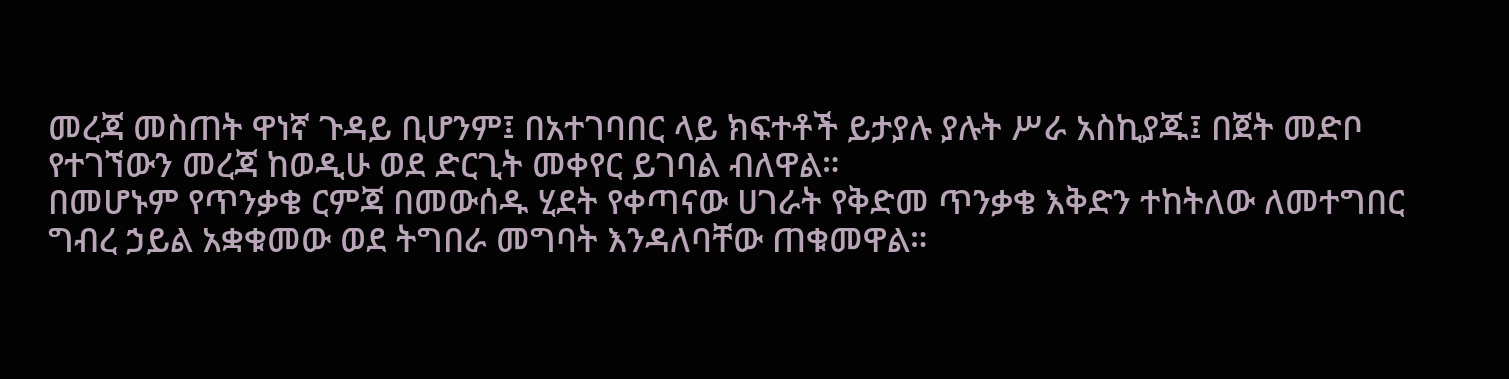መረጃ መስጠት ዋነኛ ጉዳይ ቢሆንም፤ በአተገባበር ላይ ክፍተቶች ይታያሉ ያሉት ሥራ አስኪያጁ፤ በጀት መድቦ የተገኘውን መረጃ ከወዲሁ ወደ ድርጊት መቀየር ይገባል ብለዋል።
በመሆኑም የጥንቃቄ ርምጃ በመውሰዱ ሂደት የቀጣናው ሀገራት የቅድመ ጥንቃቄ እቅድን ተከትለው ለመተግበር ግብረ ኃይል አቋቁመው ወደ ትግበራ መግባት እንዳለባቸው ጠቁመዋል።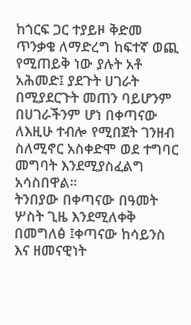ከጎርፍ ጋር ተያይዞ ቅድመ ጥንቃቄ ለማድረግ ከፍተኛ ወጪ የሚጠይቅ ነው ያሉት አቶ አሕመድ፤ ያደጉት ሀገራት በሚያደርጉት መጠን ባይሆንም በሀገራችንም ሆነ በቀጣናው ለእዚሁ ተብሎ የሚበጀት ገንዘብ ስለሚኖር አስቀድሞ ወደ ተግባር መግባት እንደሚያስፈልግ አሳስበዋል።
ትንበያው በቀጣናው በዓመት ሦስት ጊዜ እንደሚለቀቅ በመግለፅ ፤ቀጣናው ከሳይንስ እና ዘመናዊነት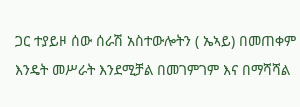ጋር ተያይዞ ሰው ሰራሽ አስተውሎትን ( ኤኣይ) በመጠቀም እንዴት መሥራት እንደሚቻል በመገምገም እና በማሻሻል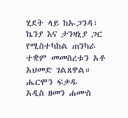ሂደት ላይ ከኡጋንዳ፣ ኬንያ እና ታንዛኒያ ጋር የሚስተካከል ጠንካራ ተቋም መመስረቱን አቶ አህመድ ገልጸዋል።
ሔርሞን ፍቃዱ
አዲስ ዘመን ሐሙስ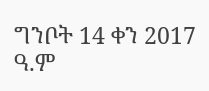ግንቦት 14 ቀን 2017 ዓ.ም